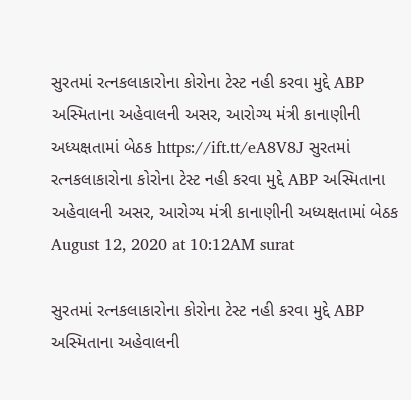સુરતમાં રત્નકલાકારોના કોરોના ટેસ્ટ નહી કરવા મુદ્દે ABP અસ્મિતાના અહેવાલની અસર, આરોગ્ય મંત્રી કાનાણીની અધ્યક્ષતામાં બેઠક https://ift.tt/eA8V8J સુરતમાં રત્નકલાકારોના કોરોના ટેસ્ટ નહી કરવા મુદ્દે ABP અસ્મિતાના અહેવાલની અસર, આરોગ્ય મંત્રી કાનાણીની અધ્યક્ષતામાં બેઠક August 12, 2020 at 10:12AM surat

સુરતમાં રત્નકલાકારોના કોરોના ટેસ્ટ નહી કરવા મુદ્દે ABP અસ્મિતાના અહેવાલની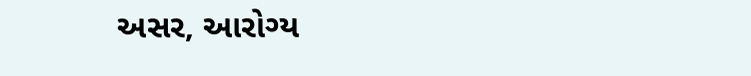અસર, આરોગ્ય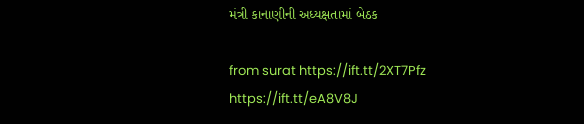મંત્રી કાનાણીની અધ્યક્ષતામાં બેઠક

from surat https://ift.tt/2XT7Pfz
https://ift.tt/eA8V8J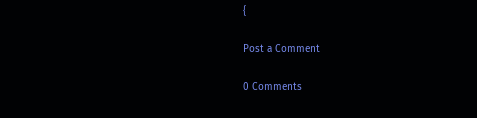{

Post a Comment

0 Comments